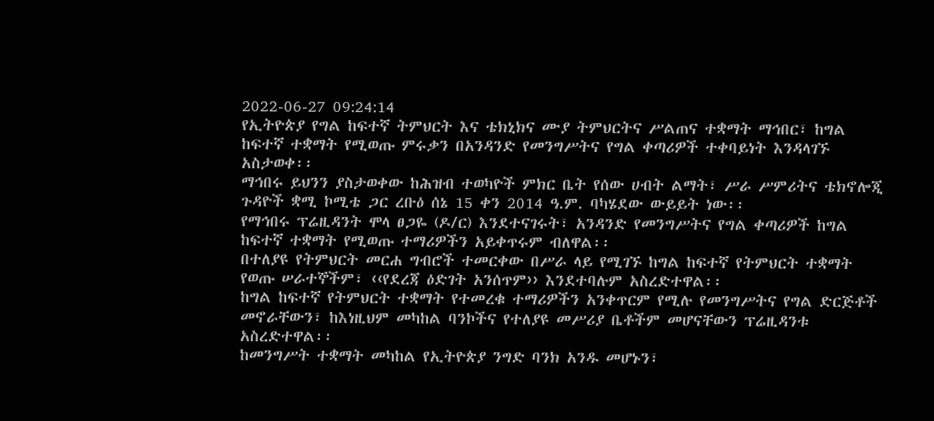2022-06-27 09:24:14
የኢትዮጵያ የግል ከፍተኛ ትምህርት እና ቴክኒክና ሙያ ትምህርትና ሥልጠና ተቋማት ማኅበር፣ ከግል ከፍተኛ ተቋማት የሚወጡ ምሩቃን በአንዳንድ የመንግሥትና የግል ቀጣሪዎች ተቀባይነት እንዳላገኙ አስታወቀ፡፡
ማኅበሩ ይህንን ያስታወቀው ከሕዝብ ተወካዮች ምክር ቤት የሰው ሀብት ልማት፣ ሥራ ሥምሪትና ቴክኖሎጂ ጉዳዮች ቋሚ ኮሚቴ ጋር ረቡዕ ሰኔ 15 ቀን 2014 ዓ.ም. ባካሄደው ውይይት ነው፡፡
የማኅበሩ ፕሬዚዳንት ሞላ ፀጋዬ (ዶ/ር) እንደተናገሩት፣ አንዳንድ የመንግሥትና የግል ቀጣሪዎች ከግል ከፍተኛ ተቋማት የሚወጡ ተማሪዎችን አይቀጥሩም ብለዋል፡፡
በተለያዩ የትምህርት መርሐ ግብሮች ተመርቀው በሥራ ላይ የሚገኙ ከግል ከፍተኛ የትምህርት ተቋማት የወጡ ሠራተኞችም፣ ‹‹የደረጃ ዕድገት አንሰጥም›› እንደተባሉም አስረድተዋል፡፡
ከግል ከፍተኛ የትምህርት ተቋማት የተመረቁ ተማሪዎችን አንቀጥርም የሚሉ የመንግሥትና የግል ድርጅቶች መኖራቸውን፣ ከእነዚህም መካከል ባንኮችና የተለያዩ መሥሪያ ቤቶችም መሆናቸውን ፕሬዚዳንቱ አስረድተዋል፡፡
ከመንግሥት ተቋማት መካከል የኢትዮጵያ ንግድ ባንክ አንዱ መሆኑን፣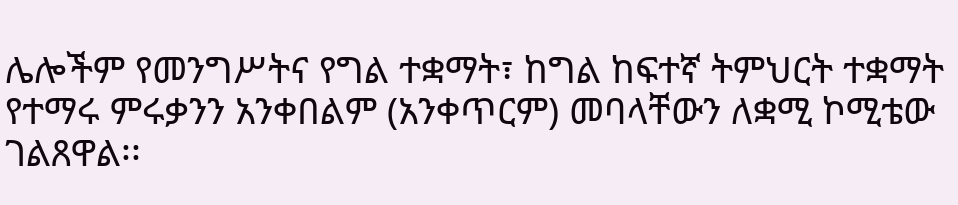ሌሎችም የመንግሥትና የግል ተቋማት፣ ከግል ከፍተኛ ትምህርት ተቋማት የተማሩ ምሩቃንን አንቀበልም (አንቀጥርም) መባላቸውን ለቋሚ ኮሚቴው ገልጸዋል፡፡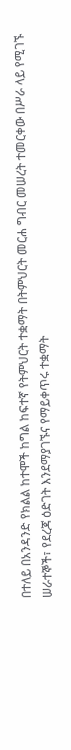በተለይ በአንዳንድ የክልል ከተሞች ከግል ከፍተኛ የትምህርት ተቋማት በትምህርት መርሐ ግብር መሠረት ተመርቀው በሥራ ላይ የሚገኙ ሠራተኞች፣ የደረጃ ዕድገት እንደማያገኙና የማይቀጥሩ ተቋማት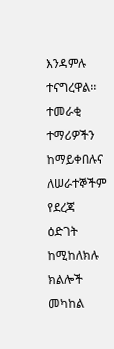እንዳምሉ ተናግረዋል፡፡
ተመራቂ ተማሪዎችን ከማይቀበሉና ለሠራተኞችም የደረጃ ዕድገት ከሚከለክሉ ክልሎች መካከል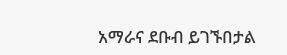አማራና ደቡብ ይገኙበታል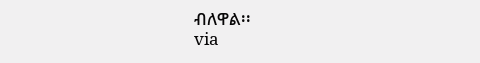ብለዋል፡፡
via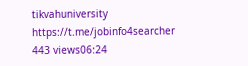tikvahuniversity
https://t.me/jobinfo4searcher
443 views06:24